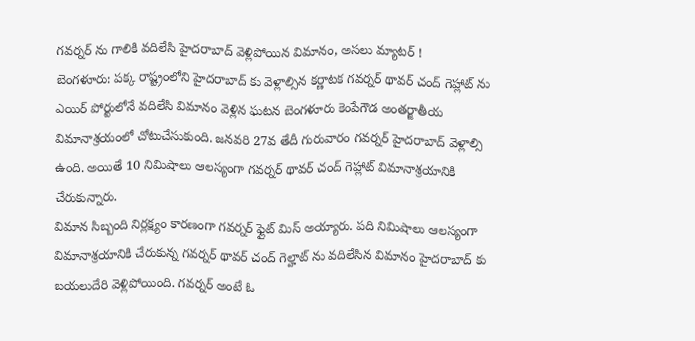గవర్నర్ ను గాలికి వదిలేసి హైదరాబాద్ వెళ్లిపోయిన విమానం, అసలు మ్యాటర్ !
బెంగళూరు: పక్క రాష్ట్రంలోని హైదరాబాద్ కు వెళ్లాల్సిన కర్ణాటక గవర్నర్ థావర్ చంద్ గెహ్లాట్ ను ఎయిర్ పోర్టులోనే వదిలేసి విమానం వెళ్లిన ఘటన బెంగళూరు కెంపేగౌడ అంతర్జాతీయ విమానాశ్రయంలో చోటుచేసుకుంది. జనవరి 27వ తేదీ గురువారం గవర్నర్ హైదరాబాద్ వెళ్లాల్సి ఉంది. అయితే 10 నిమిషాలు ఆలస్యంగా గవర్నర్ థావర్ చంద్ గెహ్లాట్ విమానాశ్రయానికి చేరుకున్నారు.
విమాన సిబ్బంది నిర్లక్ష్యం కారణంగా గవర్నర్ ఫ్లైట్ మిస్ అయ్యారు. పది నిమిషాలు ఆలస్యంగా విమానాశ్రయానికి చేరుకున్న గవర్నర్ థావర్ చంద్ గెల్హాట్ ను వదిలేసిన విమానం హైదరాబాద్ కు బయలుదేరి వెళ్లిపోయింది. గవర్నర్ అంటే ఓ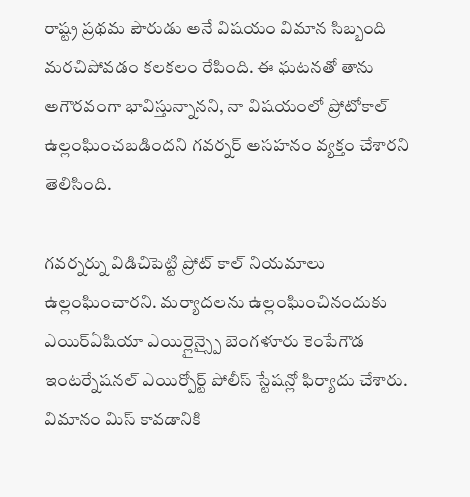రాష్ట్ర ప్రథమ పౌరుడు అనే విషయం విమాన సిబ్బంది మరచిపోవడం కలకలం రేపింది. ఈ ఘటనతో తాను అగౌరవంగా భావిస్తున్నానని, నా విషయంలో ప్రోటోకాల్ ఉల్లంఘించబడిందని గవర్నర్ అసహనం వ్యక్తం చేశారని తెలిసింది.

గవర్నర్ను విడిచిపెట్టి ప్రోట్ కాల్ నియమాలు ఉల్లంఘించారని. మర్యాదలను ఉల్లంఘించినందుకు ఎయిర్ఏషియా ఎయిర్లైన్స్పై బెంగళూరు కెంపేగౌడ ఇంటర్నేషనల్ ఎయిర్పోర్ట్ పోలీస్ స్టేషన్లో ఫిర్యాదు చేశారు. విమానం మిస్ కావడానికి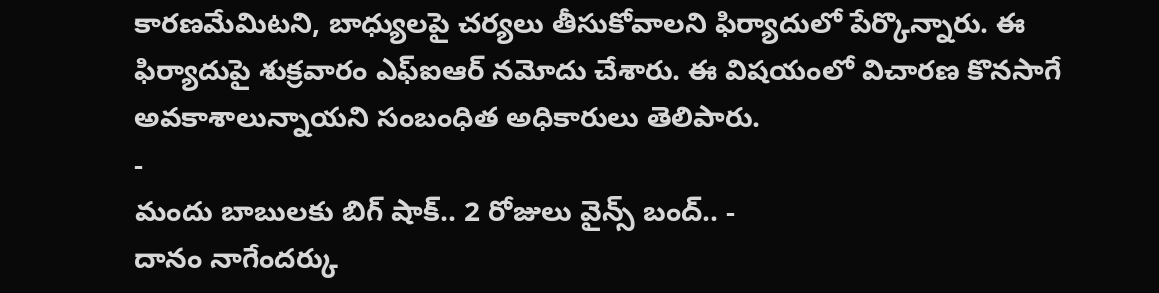కారణమేమిటని, బాధ్యులపై చర్యలు తీసుకోవాలని ఫిర్యాదులో పేర్కొన్నారు. ఈ ఫిర్యాదుపై శుక్రవారం ఎఫ్ఐఆర్ నమోదు చేశారు. ఈ విషయంలో విచారణ కొనసాగే అవకాశాలున్నాయని సంబంధిత అధికారులు తెలిపారు.
-
మందు బాబులకు బిగ్ షాక్.. 2 రోజులు వైన్స్ బంద్.. -
దానం నాగేందర్కు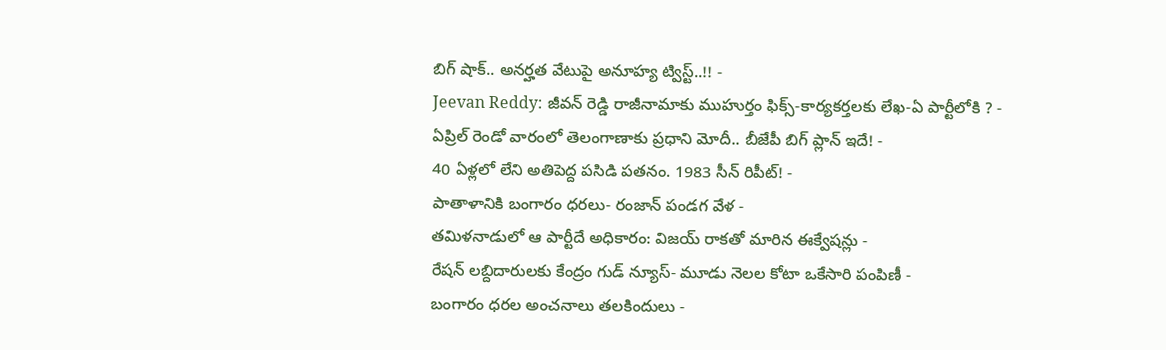బిగ్ షాక్.. అనర్హత వేటుపై అనూహ్య ట్విస్ట్..!! -
Jeevan Reddy: జీవన్ రెడ్డి రాజీనామాకు ముహుర్తం ఫిక్స్-కార్యకర్తలకు లేఖ-ఏ పార్టీలోకి ? -
ఏప్రిల్ రెండో వారంలో తెలంగాణాకు ప్రధాని మోదీ.. బీజేపీ బిగ్ ప్లాన్ ఇదే! -
40 ఏళ్లలో లేని అతిపెద్ద పసిడి పతనం. 1983 సీన్ రిపీట్! -
పాతాళానికి బంగారం ధరలు- రంజాన్ పండగ వేళ -
తమిళనాడులో ఆ పార్టీదే అధికారం: విజయ్ రాకతో మారిన ఈక్వేషన్లు -
రేషన్ లబ్దిదారులకు కేంద్రం గుడ్ న్యూస్- మూడు నెలల కోటా ఒకేసారి పంపిణీ -
బంగారం ధరల అంచనాలు తలకిందులు -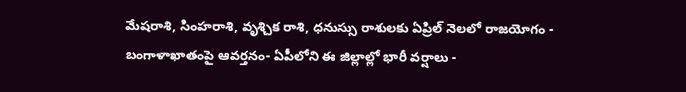మేషరాశి, సింహరాశి, వృశ్చిక రాశి, ధనుస్సు రాశులకు ఏప్రిల్ నెలలో రాజయోగం -
బంగాళాఖాతంపై ఆవర్తనం- ఏపీలోని ఈ జిల్లాల్లో భారీ వర్షాలు -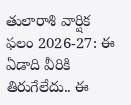తులారాశి వార్షిక ఫలం 2026-27: ఈ ఏడాది వీరికి తిరుగేలేదు.. ఈ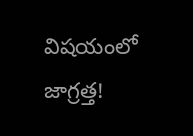విషయంలో జాగ్రత్త!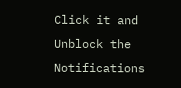Click it and Unblock the Notifications